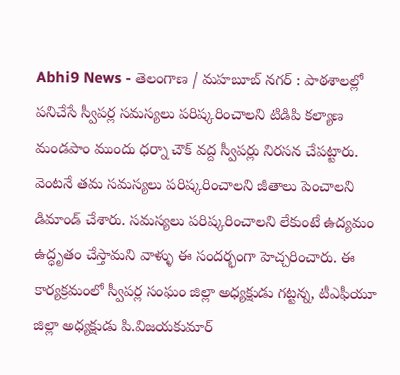Abhi9 News - తెలంగాణ / మహబూబ్ నగర్ : పాఠశాలల్లో పనిచేసే స్వీపర్ల సమస్యలు పరిష్కరించాలని టిడిపి కల్యాణ మండపాం ముందు ధర్నా చౌక్ వద్ద స్వీపర్లు నిరసన చేపట్టారు. వెంటనే తమ సమస్యలు పరిష్కరించాలని జీతాలు పెంచాలని డిమాండ్ చేశారు. సమస్యలు పరిష్కరించాలని లేకుంటే ఉద్యమం ఉద్ధృతం చేస్తామని వాళ్ళు ఈ సందర్భంగా హెచ్చరించారు. ఈ కార్యక్రమంలో స్వీపర్ల సంఘం జిల్లా అధ్యక్షుడు గట్టన్న, టీఎఫీయూ జిల్లా అధ్యక్షుడు పి.విజయకుమార్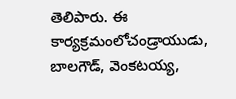తెలిపారు. ఈ కార్యక్రమంలోచండ్రాయుడు, బాలగౌడ్, వెంకటయ్య,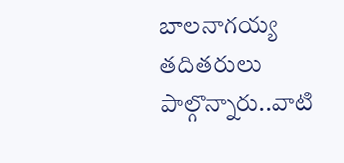బాలనాగయ్య తదితరులు పాల్గొన్నారు..వాటి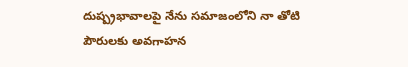దుష్ప్రభావాలపై నేను సమాజంలోని నా తోటి పౌరులకు అవగాహన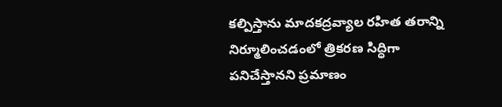కల్పిస్తాను మాదకద్రవ్యాల రహిత తరాన్ని నిర్మూలించడంలో త్రికరణ సిద్ధిగా పనిచేస్తానని ప్రమాణం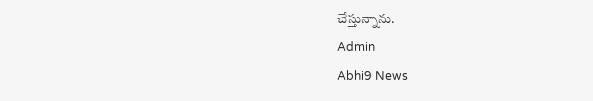చేస్తున్నాను.
Admin
Abhi9 News